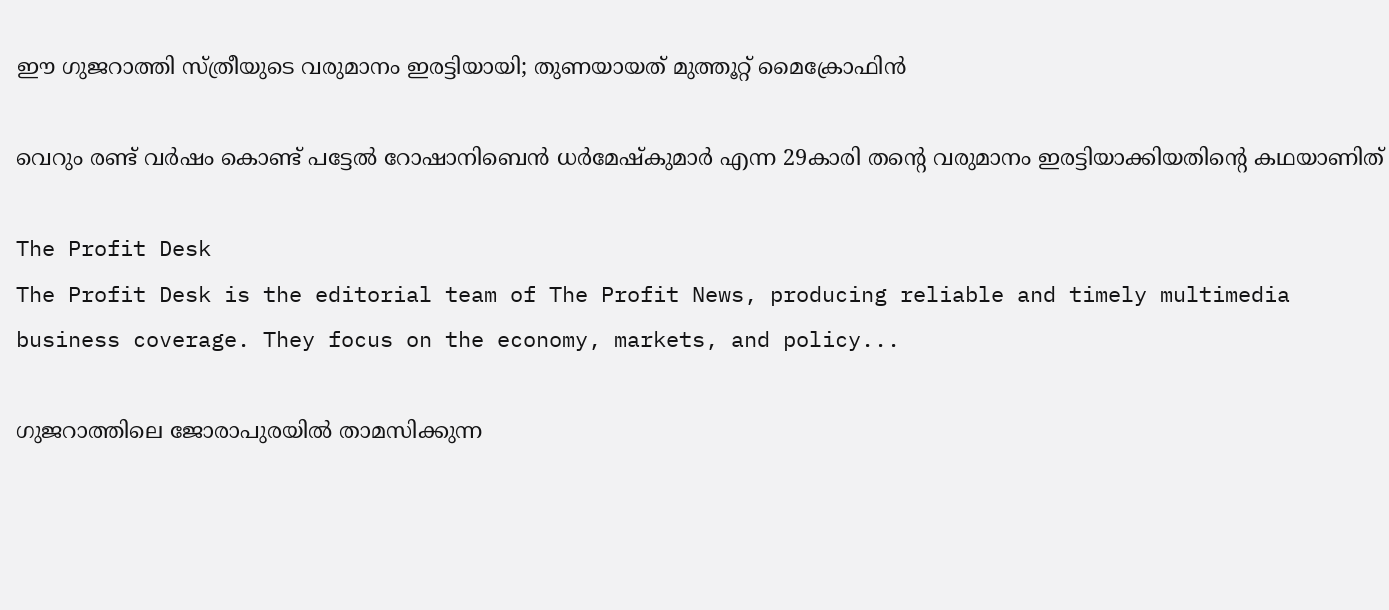ഈ ഗുജറാത്തി സ്ത്രീയുടെ വരുമാനം ഇരട്ടിയായി; തുണയായത് മുത്തൂറ്റ് മൈക്രോഫിന്‍

വെറും രണ്ട് വര്‍ഷം കൊണ്ട് പട്ടേല്‍ റോഷാനിബെന്‍ ധര്‍മേഷ്‌കുമാര്‍ എന്ന 29കാരി തന്റെ വരുമാനം ഇരട്ടിയാക്കിയതിന്റെ കഥയാണിത്

The Profit Desk
The Profit Desk is the editorial team of The Profit News, producing reliable and timely multimedia business coverage. They focus on the economy, markets, and policy...

ഗുജറാത്തിലെ ജോരാപുരയില്‍ താമസിക്കുന്ന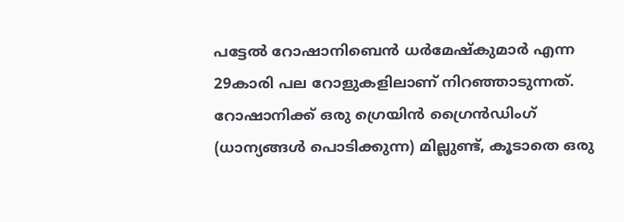പട്ടേല്‍ റോഷാനിബെന്‍ ധര്‍മേഷ്‌കുമാര്‍ എന്ന 29കാരി പല റോളുകളിലാണ് നിറഞ്ഞാടുന്നത്. റോഷാനിക്ക് ഒരു ഗ്രെയിന്‍ ഗ്രൈന്‍ഡിംഗ് (ധാന്യങ്ങള്‍ പൊടിക്കുന്ന) മില്ലുണ്ട്, കൂടാതെ ഒരു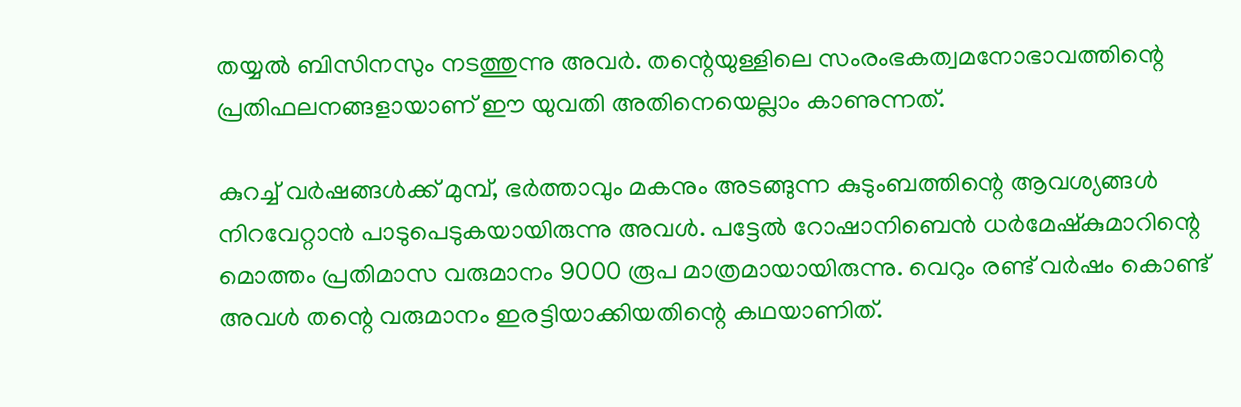തയ്യല്‍ ബിസിനസും നടത്തുന്നു അവര്‍. തന്റെയുള്ളിലെ സംരംഭകത്വമനോഭാവത്തിന്റെ പ്രതിഫലനങ്ങളായാണ് ഈ യുവതി അതിനെയെല്ലാം കാണുന്നത്.

കുറച്ച് വര്‍ഷങ്ങള്‍ക്ക് മുമ്പ്, ഭര്‍ത്താവും മകനും അടങ്ങുന്ന കുടുംബത്തിന്റെ ആവശ്യങ്ങള്‍ നിറവേറ്റാന്‍ പാടുപെടുകയായിരുന്നു അവള്‍. പട്ടേല്‍ റോഷാനിബെന്‍ ധര്‍മേഷ്‌കുമാറിന്റെ മൊത്തം പ്രതിമാസ വരുമാനം 9000 രൂപ മാത്രമായായിരുന്നു. വെറും രണ്ട് വര്‍ഷം കൊണ്ട് അവള്‍ തന്റെ വരുമാനം ഇരട്ടിയാക്കിയതിന്റെ കഥയാണിത്.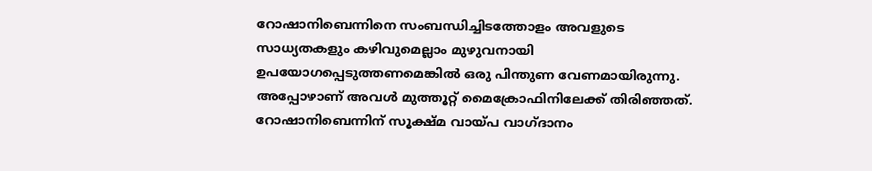റോഷാനിബെന്നിനെ സംബന്ധിച്ചിടത്തോളം അവളുടെ സാധ്യതകളും കഴിവുമെല്ലാം മുഴുവനായി ഉപയോഗപ്പെടുത്തണമെങ്കില്‍ ഒരു പിന്തുണ വേണമായിരുന്നു. അപ്പോഴാണ് അവള്‍ മുത്തൂറ്റ് മൈക്രോഫിനിലേക്ക് തിരിഞ്ഞത്. റോഷാനിബെന്നിന് സൂക്ഷ്മ വായ്പ വാഗ്ദാനം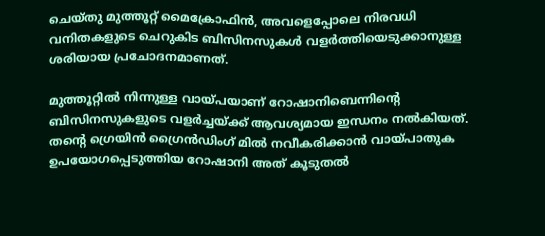ചെയ്തു മുത്തൂറ്റ് മൈക്രോഫിന്‍, അവളെപ്പോലെ നിരവധി വനിതകളുടെ ചെറുകിട ബിസിനസുകള്‍ വളര്‍ത്തിയെടുക്കാനുള്ള ശരിയായ പ്രചോദനമാണത്.

മുത്തൂറ്റില്‍ നിന്നുള്ള വായ്പയാണ് റോഷാനിബെന്നിന്റെ ബിസിനസുകളുടെ വളര്‍ച്ചയ്ക്ക് ആവശ്യമായ ഇന്ധനം നല്‍കിയത്. തന്റെ ഗ്രെയിന്‍ ഗ്രൈന്‍ഡിംഗ് മില്‍ നവീകരിക്കാന്‍ വായ്പാതുക ഉപയോഗപ്പെടുത്തിയ റോഷാനി അത് കൂടുതല്‍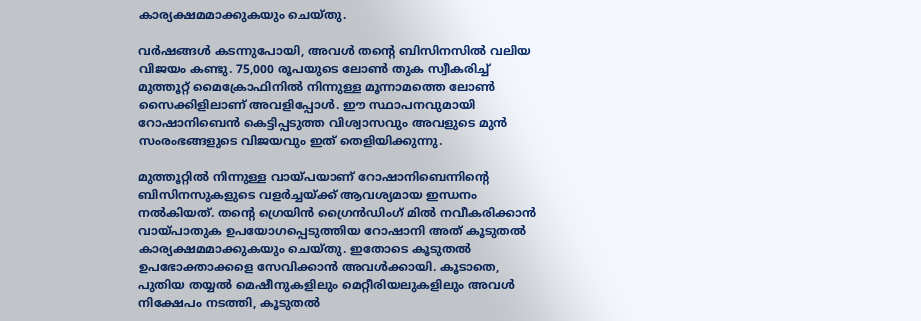കാര്യക്ഷമമാക്കുകയും ചെയ്തു.

വര്‍ഷങ്ങള്‍ കടന്നുപോയി, അവള്‍ തന്റെ ബിസിനസില്‍ വലിയ വിജയം കണ്ടു. 75,000 രൂപയുടെ ലോണ്‍ തുക സ്വീകരിച്ച് മുത്തൂറ്റ് മൈക്രോഫിനില്‍ നിന്നുള്ള മൂന്നാമത്തെ ലോണ്‍ സൈക്കിളിലാണ് അവളിപ്പോള്‍. ഈ സ്ഥാപനവുമായി റോഷാനിബെന്‍ കെട്ടിപ്പടുത്ത വിശ്വാസവും അവളുടെ മുന്‍ സംരംഭങ്ങളുടെ വിജയവും ഇത് തെളിയിക്കുന്നു.

മുത്തൂറ്റില്‍ നിന്നുള്ള വായ്പയാണ് റോഷാനിബെന്നിന്റെ ബിസിനസുകളുടെ വളര്‍ച്ചയ്ക്ക് ആവശ്യമായ ഇന്ധനം നല്‍കിയത്. തന്റെ ഗ്രെയിന്‍ ഗ്രൈന്‍ഡിംഗ് മില്‍ നവീകരിക്കാന്‍ വായ്പാതുക ഉപയോഗപ്പെടുത്തിയ റോഷാനി അത് കൂടുതല്‍ കാര്യക്ഷമമാക്കുകയും ചെയ്തു. ഇതോടെ കൂടുതല്‍ ഉപഭോക്താക്കളെ സേവിക്കാന്‍ അവള്‍ക്കായി. കൂടാതെ, പുതിയ തയ്യല്‍ മെഷീനുകളിലും മെറ്റീരിയലുകളിലും അവള്‍ നിക്ഷേപം നടത്തി, കൂടുതല്‍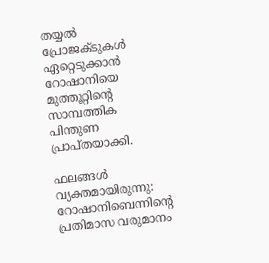തയ്യല്‍ പ്രോജക്ടുകള്‍ ഏറ്റെടുക്കാന്‍ റോഷാനിയെ മുത്തൂറ്റിന്റെ സാമ്പത്തിക പിന്തുണ പ്രാപ്തയാക്കി.

ഫലങ്ങള്‍ വ്യക്തമായിരുന്നു: റോഷാനിബെന്നിന്റെ പ്രതിമാസ വരുമാനം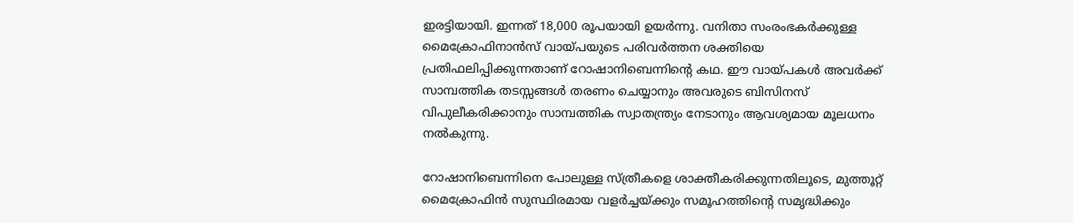ഇരട്ടിയായി. ഇന്നത് 18,000 രൂപയായി ഉയര്‍ന്നു. വനിതാ സംരംഭകര്‍ക്കുള്ള മൈക്രോഫിനാന്‍സ് വായ്പയുടെ പരിവര്‍ത്തന ശക്തിയെ പ്രതിഫലിപ്പിക്കുന്നതാണ് റോഷാനിബെന്നിന്റെ കഥ. ഈ വായ്പകള്‍ അവര്‍ക്ക് സാമ്പത്തിക തടസ്സങ്ങള്‍ തരണം ചെയ്യാനും അവരുടെ ബിസിനസ് വിപുലീകരിക്കാനും സാമ്പത്തിക സ്വാതന്ത്ര്യം നേടാനും ആവശ്യമായ മൂലധനം നല്‍കുന്നു.

റോഷാനിബെന്നിനെ പോലുള്ള സ്ത്രീകളെ ശാക്തീകരിക്കുന്നതിലൂടെ, മുത്തൂറ്റ് മൈക്രോഫിന്‍ സുസ്ഥിരമായ വളര്‍ച്ചയ്ക്കും സമൂഹത്തിന്റെ സമൃദ്ധിക്കും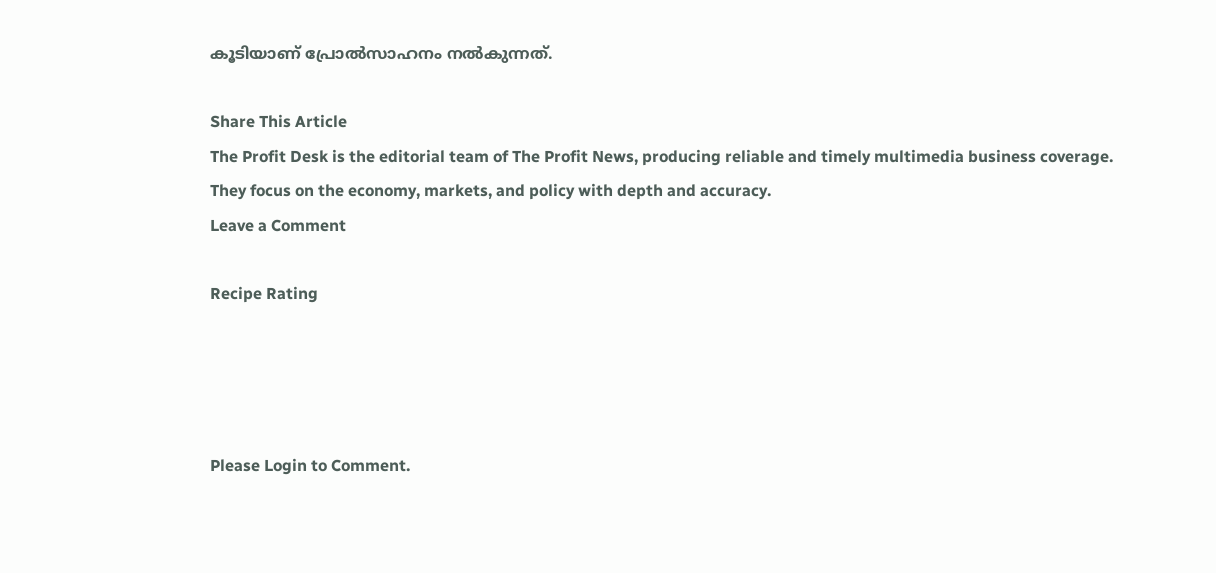കൂടിയാണ് പ്രോല്‍സാഹനം നല്‍കുന്നത്.

Share This Article
The Profit Desk is the editorial team of The Profit News, producing reliable and timely multimedia business coverage. They focus on the economy, markets, and policy with depth and accuracy.
Leave a Comment

Recipe Rating




Please Login to Comment.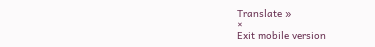Translate »
×
Exit mobile version